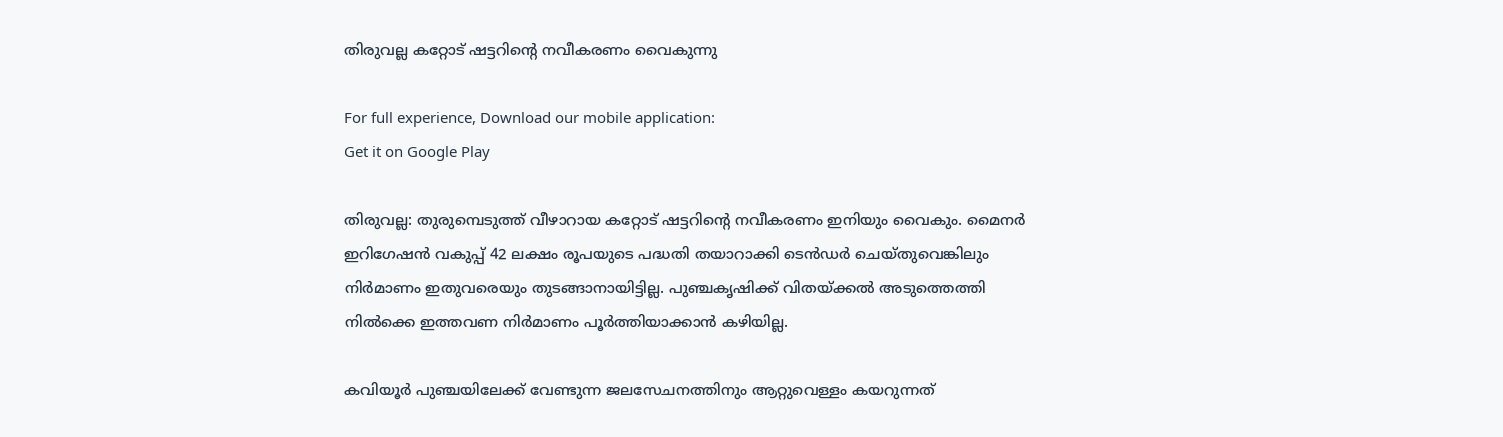തിരുവല്ല കറ്റോട്‌ ഷട്ടറിന്റെ നവീകരണം വൈകുന്നു

For full experience, Download our mobile application:
Get it on Google Play

തിരുവല്ല: തുരുമ്പെടുത്ത്‌ വീഴാറായ കറ്റോട്‌ ഷട്ടറിന്റെ നവീകരണം ഇനിയും വൈകും. മൈനര്‍ ഇറിഗേഷന്‍ വകുപ്പ്‌ 42 ലക്ഷം രൂപയുടെ പദ്ധതി തയാറാക്കി ടെന്‍ഡര്‍ ചെയ്‌തുവെങ്കിലും നിര്‍മാണം ഇതുവരെയും തുടങ്ങാനായിട്ടില്ല. പുഞ്ചകൃഷിക്ക്‌ വിതയ്‌ക്കല്‍ അടുത്തെത്തി നില്‍ക്കെ ഇത്തവണ നിര്‍മാണം പൂര്‍ത്തിയാക്കാന്‍ കഴിയില്ല.

കവിയൂര്‍ പുഞ്ചയിലേക്ക്‌ വേണ്ടുന്ന ജലസേചനത്തിനും ആറ്റുവെള്ളം കയറുന്നത്‌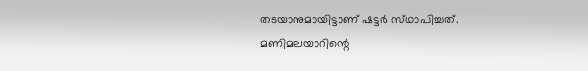തടയാനുമായിട്ടാണ്‌ ഷട്ടര്‍ സ്‌ഥാപിച്ചത്‌. മണിമലയാറിന്റെ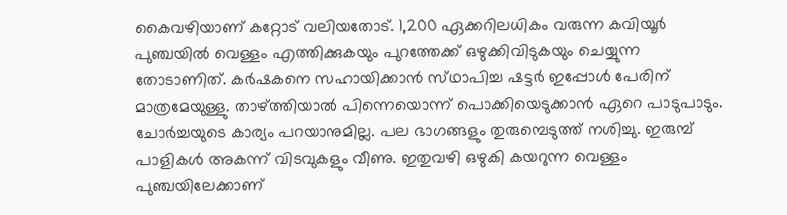കൈവഴിയാണ്‌ കറ്റോട്‌ വലിയതോട്‌. 1,200 ഏക്കറിലധികം വരുന്ന കവിയൂര്‍ പുഞ്ചയില്‍ വെള്ളം എത്തിക്കുകയും പുറത്തേക്ക്‌ ഒഴുക്കിവിടുകയും ചെയ്യുന്ന തോടാണിത്‌. കര്‍ഷകനെ സഹായിക്കാന്‍ സ്‌ഥാപിച്ച ഷട്ടര്‍ ഇപ്പോള്‍ പേരിന്‌ മാത്രമേയുള്ളു. താഴ്‌ത്തിയാല്‍ പിന്നെയൊന്ന്‌ പൊക്കിയെടുക്കാന്‍ ഏറെ പാടുപാടും. ചോര്‍ച്ചയുടെ കാര്യം പറയാനുമില്ല. പല ഭാഗങ്ങളും തുരുമ്പെടുത്ത്‌ നശിച്ചു. ഇരുമ്പ്‌ പാളികള്‍ അകന്ന്‌ വിടവുകളും വീണു. ഇതുവഴി ഒഴുകി കയറുന്ന വെള്ളം പുഞ്ചയിലേക്കാണ്‌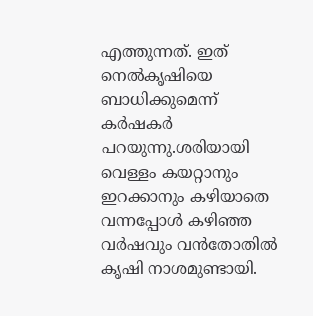എത്തുന്നത്‌. ഇത്‌ നെല്‍കൃഷിയെ ബാധിക്കുമെന്ന്‌ കര്‍ഷകര്‍ പറയുന്നു.ശരിയായി വെള്ളം കയറ്റാനും ഇറക്കാനും കഴിയാതെ വന്നപ്പോള്‍ കഴിഞ്ഞ വര്‍ഷവും വന്‍തോതില്‍ കൃഷി നാശമുണ്ടായി.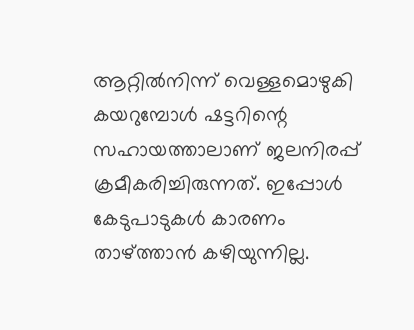ആറ്റില്‍നിന്ന്‌ വെള്ളമൊഴുകി കയറുമ്പോള്‍ ഷട്ടറിന്റെ സഹായത്താലാണ്‌ ജലനിരപ്പ്‌ ക്രമീകരിച്ചിരുന്നത്‌. ഇപ്പോള്‍ കേടുപാടുകള്‍ കാരണം താഴ്‌ത്താന്‍ കഴിയുന്നില്ല.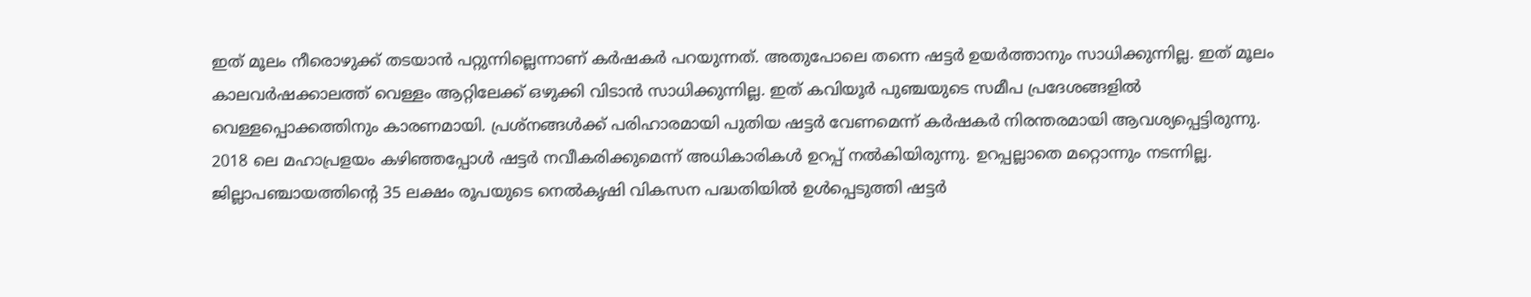ഇത്‌ മൂലം നീരൊഴുക്ക്‌ തടയാന്‍ പറ്റുന്നില്ലെന്നാണ്‌ കര്‍ഷകര്‍ പറയുന്നത്‌. അതുപോലെ തന്നെ ഷട്ടര്‍ ഉയര്‍ത്താനും സാധിക്കുന്നില്ല. ഇത്‌ മൂലം കാലവര്‍ഷക്കാലത്ത്‌ വെള്ളം ആറ്റിലേക്ക്‌ ഒഴുക്കി വിടാന്‍ സാധിക്കുന്നില്ല. ഇത്‌ കവിയൂര്‍ പുഞ്ചയുടെ സമീപ പ്രദേശങ്ങളില്‍ വെള്ളപ്പൊക്കത്തിനും കാരണമായി. പ്രശ്‌നങ്ങള്‍ക്ക്‌ പരിഹാരമായി പുതിയ ഷട്ടര്‍ വേണമെന്ന്‌ കര്‍ഷകര്‍ നിരന്തരമായി ആവശ്യപ്പെട്ടിരുന്നു. 2018 ലെ മഹാപ്രളയം കഴിഞ്ഞപ്പോള്‍ ഷട്ടര്‍ നവീകരിക്കുമെന്ന്‌ അധികാരികള്‍ ഉറപ്പ്‌ നല്‍കിയിരുന്നു. ഉറപ്പല്ലാതെ മറ്റൊന്നും നടന്നില്ല. ജില്ലാപഞ്ചായത്തിന്റെ 35 ലക്ഷം രൂപയുടെ നെല്‍കൃഷി വികസന പദ്ധതിയില്‍ ഉള്‍പ്പെടുത്തി ഷട്ടര്‍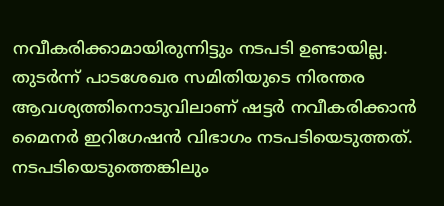നവീകരിക്കാമായിരുന്നിട്ടും നടപടി ഉണ്ടായില്ല. തുടര്‍ന്ന്‌ പാടശേഖര സമിതിയുടെ നിരന്തര ആവശ്യത്തിനൊടുവിലാണ്‌ ഷട്ടര്‍ നവീകരിക്കാന്‍ മൈനര്‍ ഇറിഗേഷന്‍ വിഭാഗം നടപടിയെടുത്തത്‌. നടപടിയെടുത്തെങ്കിലും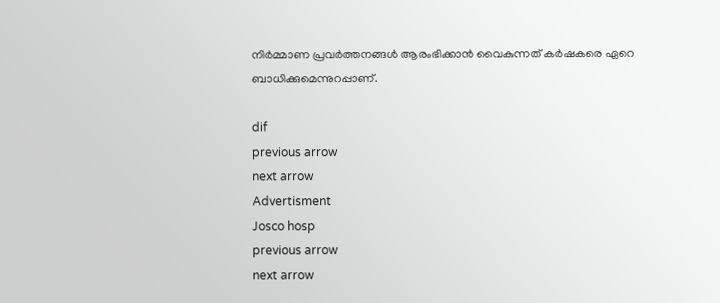നിര്‍മ്മാണ പ്രവര്‍ത്തനങ്ങള്‍ ആരംഭിക്കാന്‍ വൈകുന്നത്‌ കര്‍ഷകരെ ഏറെ ബാധിക്കുമെന്നുറപ്പാണ്‌.

dif
previous arrow
next arrow
Advertisment
Josco hosp
previous arrow
next arrow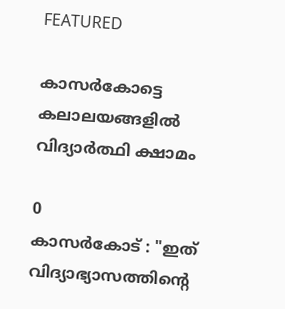FEATURED

കാസർകോട്ടെ കലാലയങ്ങളിൽ വിദ്യാർത്ഥി ക്ഷാമം

0
കാസർകോട് : "ഇത് വിദ്യാഭ്യാസത്തിന്റെ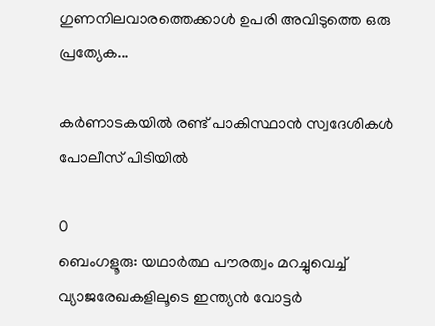ഗുണനിലവാരത്തെക്കാൾ ഉപരി അവിടുത്തെ ഒരു പ്രത്യേക...

കർണാടകയിൽ രണ്ട് പാകിസ്ഥാൻ സ്വദേശികൾ പോലീസ് പിടിയിൽ

0
ബെംഗളൂരു: യഥാർത്ഥ പൗരത്വം മറച്ചുവെച്ച് വ്യാജരേഖകളിലൂടെ ഇന്ത്യൻ വോട്ടർ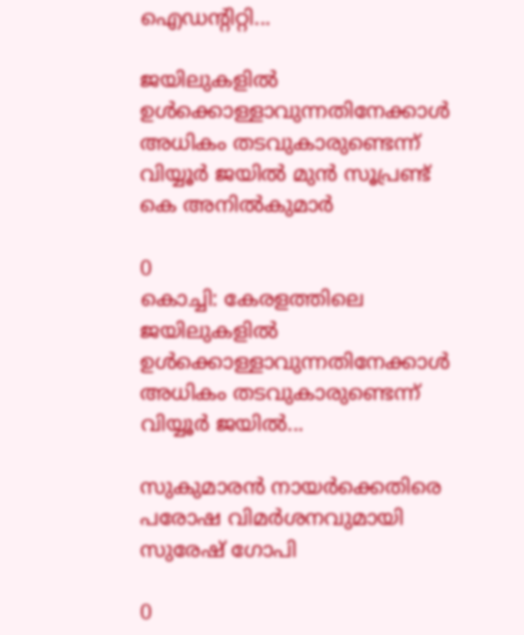ഐഡന്റിറ്റി...

ജയിലുകളില്‍ ഉള്‍ക്കൊള്ളാവുന്നതിനേക്കാള്‍ അധികം തടവുകാരുണ്ടെന്ന് വിയ്യൂര്‍ ജയില്‍ മുന്‍ സൂപ്രണ്ട് കെ അനില്‍കുമാര്‍

0
കൊച്ചി: കേരളത്തിലെ ജയിലുകളില്‍ ഉള്‍ക്കൊള്ളാവുന്നതിനേക്കാള്‍ അധികം തടവുകാരുണ്ടെന്ന് വിയ്യൂര്‍ ജയില്‍...

സുകുമാരൻ നായര്‍ക്കെതിരെ പരോഷ വിമര്‍ശനവുമായി സുരേഷ് ഗോപി

0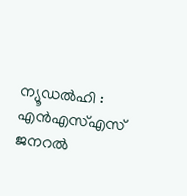ന്യൂഡൽഹി : എൻഎസ്എസ് ജനറൽ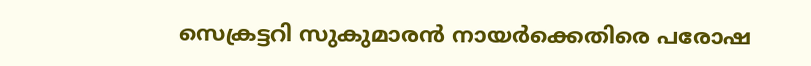സെക്രട്ടറി സുകുമാരൻ നായര്‍ക്കെതിരെ പരോഷ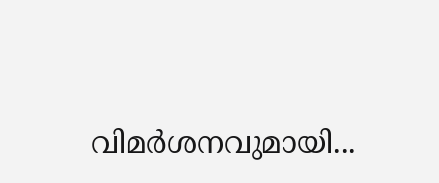വിമര്‍ശനവുമായി...